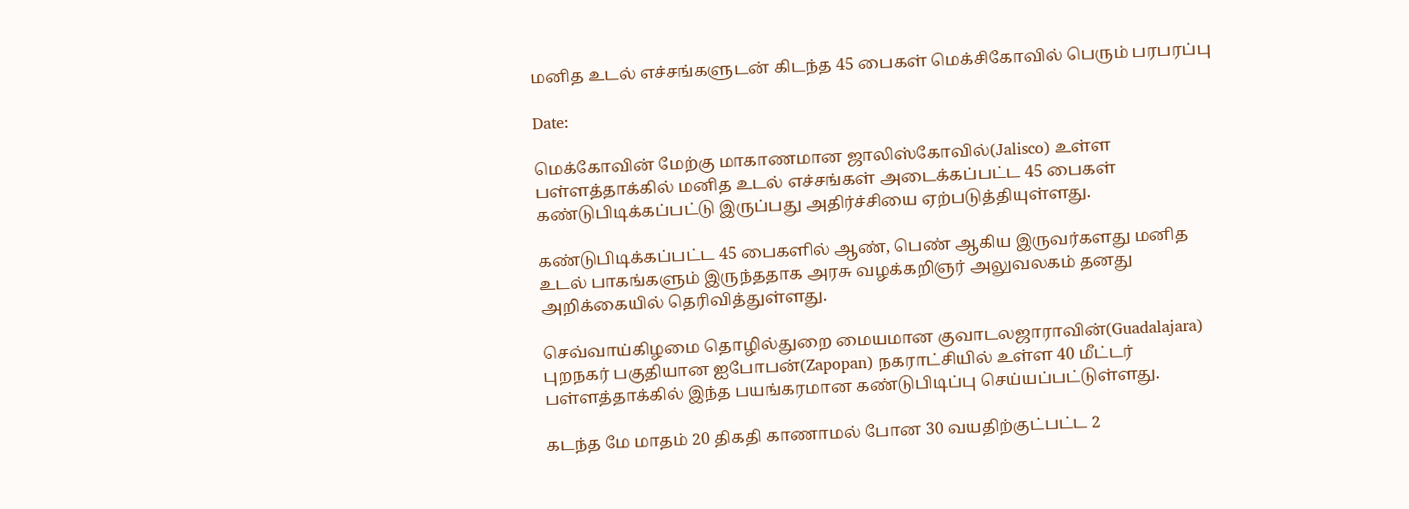மனித உடல் எச்சங்களுடன் கிடந்த 45 பைகள் மெக்சிகோவில் பெரும் பரபரப்பு

Date:

மெக்கோவின் மேற்கு மாகாணமான ஜாலிஸ்கோவில்(Jalisco) உள்ள பள்ளத்தாக்கில் மனித உடல் எச்சங்கள் அடைக்கப்பட்ட 45 பைகள் கண்டுபிடிக்கப்பட்டு இருப்பது அதிர்ச்சியை ஏற்படுத்தியுள்ளது.

கண்டுபிடிக்கப்பட்ட 45 பைகளில் ஆண், பெண் ஆகிய இருவர்களது மனித உடல் பாகங்களும் இருந்ததாக அரசு வழக்கறிஞர் அலுவலகம் தனது அறிக்கையில் தெரிவித்துள்ளது.

செவ்வாய்கிழமை தொழில்துறை மையமான குவாடலஜாராவின்(Guadalajara) புறநகர் பகுதியான ஐபோபன்(Zapopan) நகராட்சியில் உள்ள 40 மீட்டர் பள்ளத்தாக்கில் இந்த பயங்கரமான கண்டுபிடிப்பு செய்யப்பட்டுள்ளது.

கடந்த மே மாதம் 20 திகதி காணாமல் போன 30 வயதிற்குட்பட்ட 2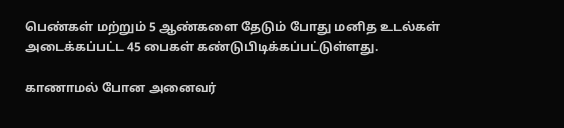பெண்கள் மற்றும் 5 ஆண்களை தேடும் போது மனித உடல்கள் அடைக்கப்பட்ட 45 பைகள் கண்டுபிடிக்கப்பட்டுள்ளது.

காணாமல் போன அனைவர்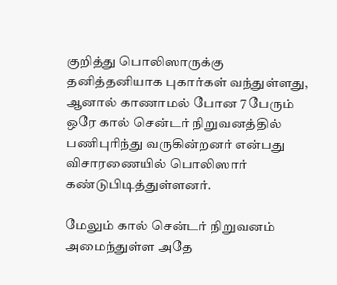குறித்து பொலிஸாருக்கு தனித்தனியாக புகார்கள் வந்துள்ளது, ஆனால் காணாமல் போன 7 பேரும் ஒரே கால் சென்டர் நிறுவனத்தில் பணிபுரிந்து வருகின்றனர் என்பது விசாரணையில் பொலிஸார் கண்டுபிடித்துள்ளனர்.

மேலும் கால் சென்டர் நிறுவனம் அமைந்துள்ள அதே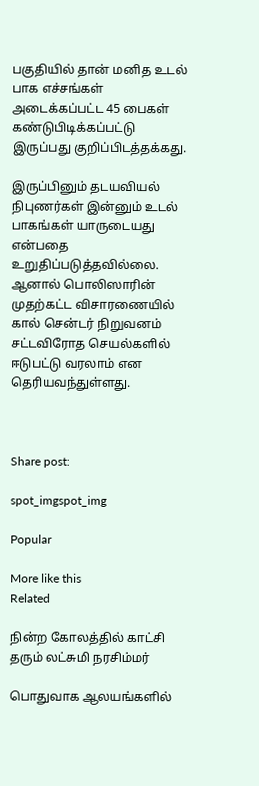பகுதியில் தான் மனித உடல் பாக எச்சங்கள் அடைக்கப்பட்ட 45 பைகள் கண்டுபிடிக்கப்பட்டு இருப்பது குறிப்பிடத்தக்கது.

இருப்பினும் தடயவியல் நிபுணர்கள் இன்னும் உடல் பாகங்கள் யாருடையது என்பதை உறுதிப்படுத்தவில்லை. ஆனால் பொலிஸாரின் முதற்கட்ட விசாரணையில் கால் சென்டர் நிறுவனம் சட்டவிரோத செயல்களில் ஈடுபட்டு வரலாம் என தெரியவந்துள்ளது.



Share post:

spot_imgspot_img

Popular

More like this
Related

நின்ற கோலத்தில் காட்சி தரும் லட்சுமி நரசிம்மர்

பொதுவாக ஆலயங்களில்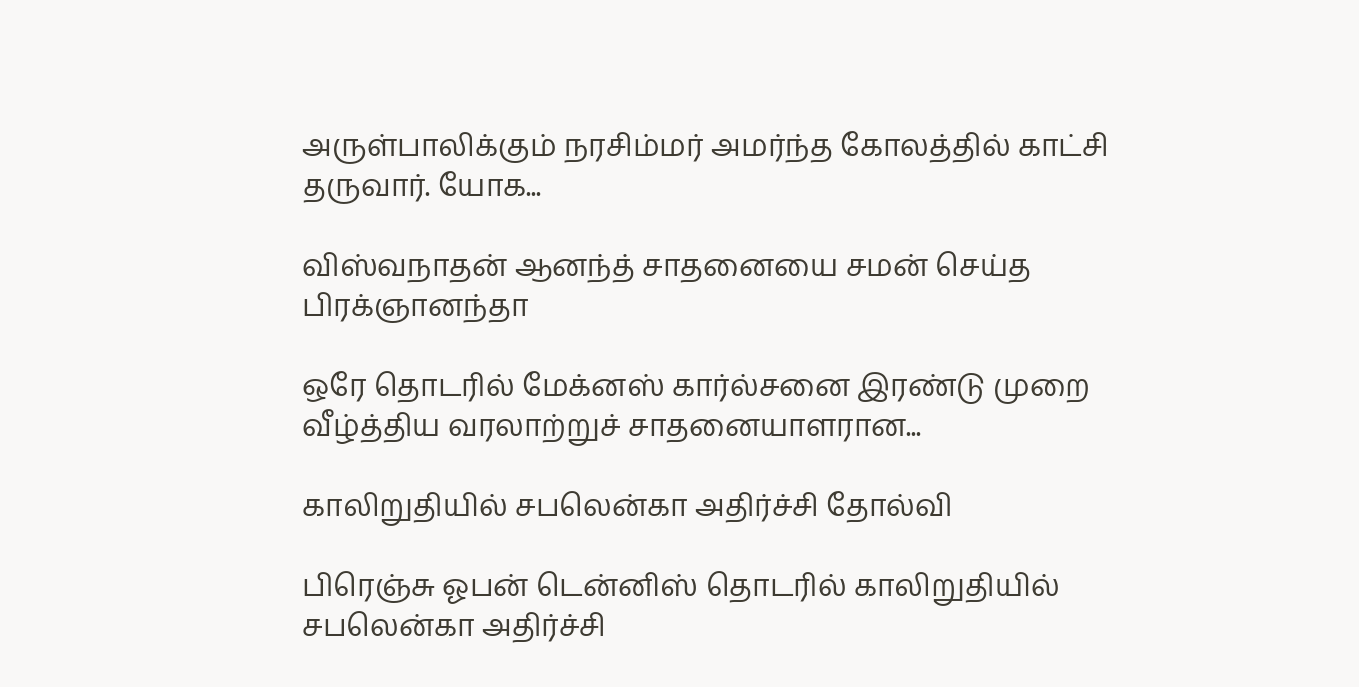அருள்பாலிக்கும் நரசிம்மர் அமர்ந்த கோலத்தில் காட்சி தருவார். யோக...

விஸ்வநாதன் ஆனந்த் சாதனையை சமன் செய்த பிரக்ஞானந்தா

ஒரே தொடரில் மேக்னஸ் கார்ல்சனை இரண்டு முறை வீழ்த்திய வரலாற்றுச் சாதனையாளரான...

காலிறுதியில் சபலென்கா அதிர்ச்சி தோல்வி

பிரெஞ்சு ஓபன் டென்னிஸ் தொடரில் காலிறுதியில் சபலென்கா அதிர்ச்சி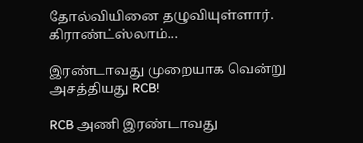தோல்வியினை தழுவியுள்ளார். கிராண்ட்ஸ்லாம்...

இரண்டாவது முறையாக வென்று அசத்தியது RCB!

RCB அணி இரண்டாவது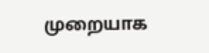முறையாக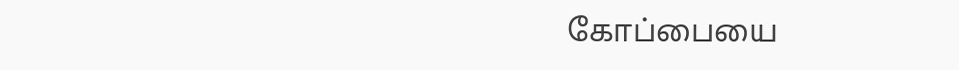கோப்பையை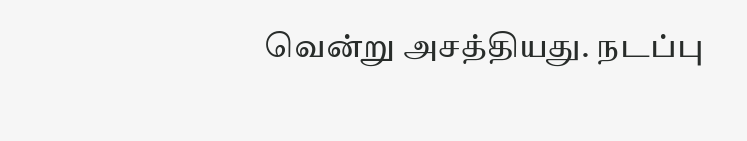வென்று அசத்தியது. நடப்பு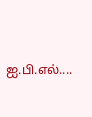ஐ.பி.எல்....